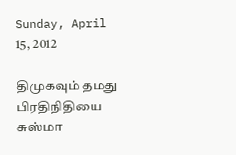Sunday, April 15, 2012

திமுகவும் தமது பிரதிநிதியை சுஸ்மா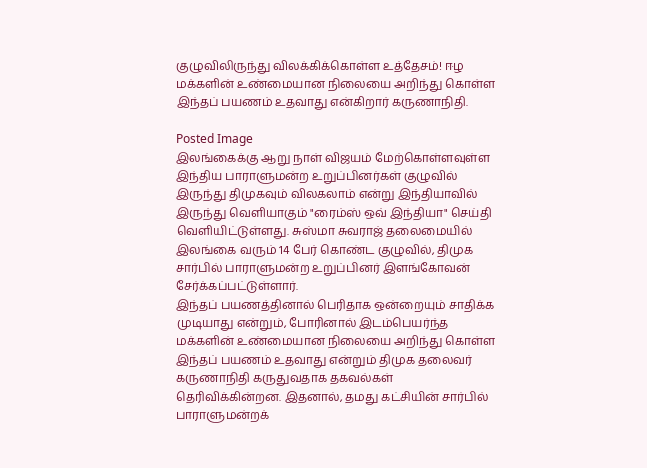குழுவிலிருந்து விலக்கிக்கொள்ள உத்தேசம்! ஈழ மக்களின் உண்மையான நிலையை அறிந்து கொள்ள இந்தப் பயணம் உதவாது என்கிறார் கருணாநிதி.

Posted Image
இலங்கைக்கு ஆறு நாள் விஜயம் மேற்கொள்ளவுள்ள இந்திய பாராளுமன்ற உறுப்பினர்கள் குழுவில் இருந்து திமுகவும் விலகலாம் என்று இந்தியாவில் இருந்து வெளியாகும் "ரைம்ஸ் ஒவ் இந்தியா" செய்தி வெளியிட்டுள்ளது. சுஸ்மா சுவராஜ் தலைமையில் இலங்கை வரும் 14 பேர் கொண்ட குழுவில், திமுக சார்பில் பாராளுமன்ற உறுப்பினர் இளங்கோவன் சேர்க்கப்பட்டுள்ளார்.
இந்தப் பயணத்தினால் பெரிதாக ஒன்றையும் சாதிக்க முடியாது என்றும், போரினால் இடம்பெயர்ந்த மக்களின் உண்மையான நிலையை அறிந்து கொள்ள இந்தப் பயணம் உதவாது என்றும் திமுக தலைவர் கருணாநிதி கருதுவதாக தகவல்கள் தெரிவிக்கின்றன. இதனால், தமது கட்சியின் சார்பில் பாராளுமன்றக்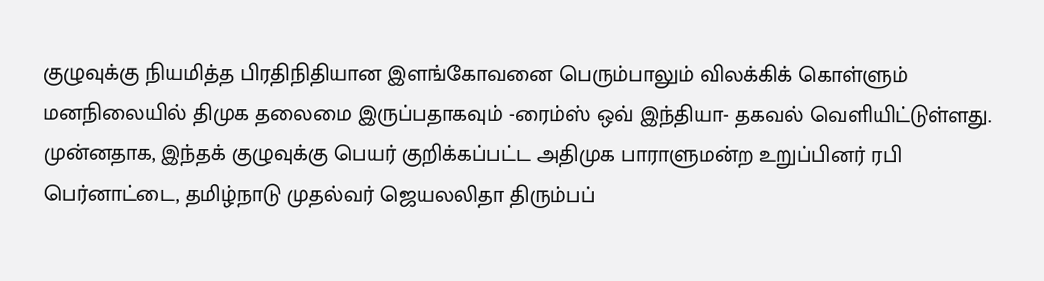குழுவுக்கு நியமித்த பிரதிநிதியான இளங்கோவனை பெரும்பாலும் விலக்கிக் கொள்ளும் மனநிலையில் திமுக தலைமை இருப்பதாகவும் -ரைம்ஸ் ஒவ் இந்தியா- தகவல் வெளியிட்டுள்ளது.
முன்னதாக, இந்தக் குழுவுக்கு பெயர் குறிக்கப்பட்ட அதிமுக பாராளுமன்ற உறுப்பினர் ரபி பெர்னாட்டை, தமிழ்நாடு முதல்வர் ஜெயலலிதா திரும்பப்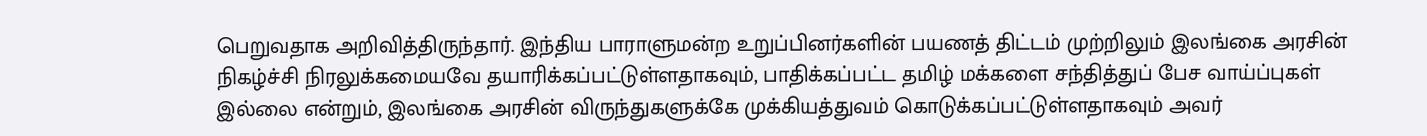பெறுவதாக அறிவித்திருந்தார். இந்திய பாராளுமன்ற உறுப்பினர்களின் பயணத் திட்டம் முற்றிலும் இலங்கை அரசின் நிகழ்ச்சி நிரலுக்கமையவே தயாரிக்கப்பட்டுள்ளதாகவும், பாதிக்கப்பட்ட தமிழ் மக்களை சந்தித்துப் பேச வாய்ப்புகள் இல்லை என்றும், இலங்கை அரசின் விருந்துகளுக்கே முக்கியத்துவம் கொடுக்கப்பட்டுள்ளதாகவும் அவர்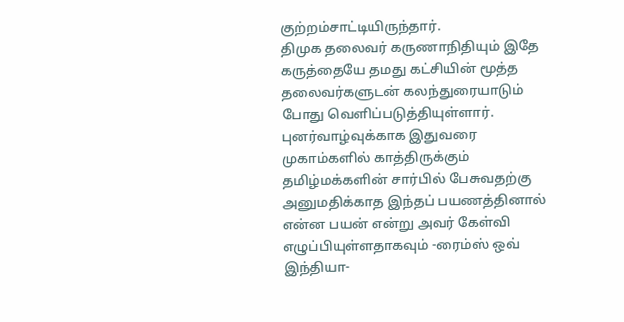குற்றம்சாட்டியிருந்தார்.
திமுக தலைவர் கருணாநிதியும் இதே கருத்தையே தமது கட்சியின் மூத்த தலைவர்களுடன் கலந்துரையாடும் போது வெளிப்படுத்தியுள்ளார். புனர்வாழ்வுக்காக இதுவரை முகாம்களில் காத்திருக்கும் தமிழ்மக்களின் சார்பில் பேசுவதற்கு அனுமதிக்காத இந்தப் பயணத்தினால் என்ன பயன் என்று அவர் கேள்வி எழுப்பியுள்ளதாகவும் -ரைம்ஸ் ஒவ் இந்தியா-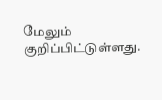மேலும் குறிப்பிட்டுள்ளது.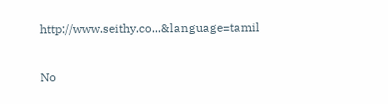http://www.seithy.co...&language=tamil

No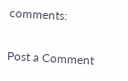comments:

Post a Comment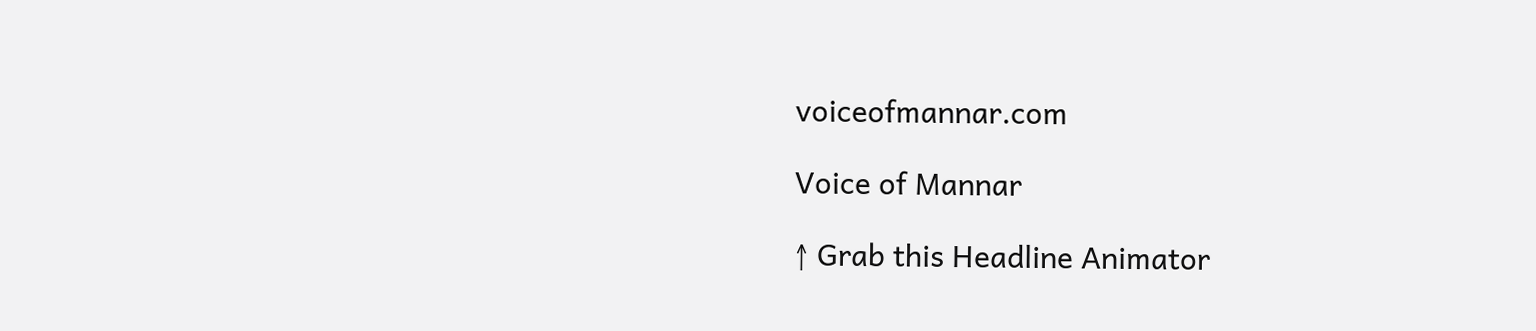voiceofmannar.com

Voice of Mannar

↑ Grab this Headline Animator